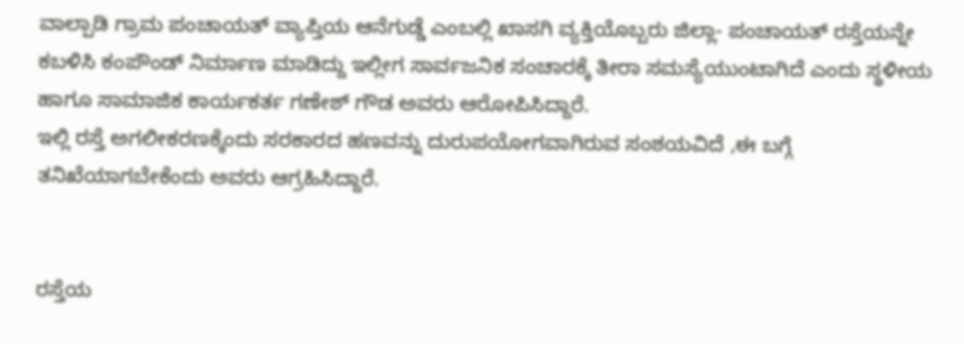ವಾಲ್ಪಾಡಿ ಗ್ರಾಮ ಪಂಚಾಯತ್ ವ್ಯಾಪ್ತಿಯ ಆನೆಗುಡ್ಡೆ ಎಂಬಲ್ಲಿ ಖಾಸಗಿ ವ್ಯಕ್ತಿಯೊಬ್ಬರು ಜಿಲ್ಲಾ- ಪಂಚಾಯತ್ ರಸ್ತೆಯನ್ನೇ ಕಬಳಿಸಿ ಕಂಪೌಂಡ್ ನಿರ್ಮಾಣ ಮಾಡಿದ್ದು ಇಲ್ಲೀಗ ಸಾರ್ವಜನಿಕ ಸಂಚಾರಕ್ಕೆ ತೀರಾ ಸಮಸ್ಯೆಯುಂಟಾಗಿದೆ ಎಂದು ಸ್ಥಳೀಯ ಹಾಗೂ ಸಾಮಾಜಿಕ ಕಾರ್ಯಕರ್ತ ಗಣೇಶ್ ಗೌಡ ಅವರು ಆರೋಪಿಸಿದ್ದಾರೆ.
ಇಲ್ಲಿ ರಸ್ತೆ ಅಗಲೀಕರಣಕ್ಕೆಂದು ಸರಕಾರದ ಹಣವನ್ನು ದುರುಪಯೋಗವಾಗಿರುವ ಸಂಶಯವಿದೆ ,ಈ ಬಗ್ಗೆ ತನಿಖೆಯಾಗಬೇಕೆಂದು ಅವರು ಆಗ್ರಹಿಸಿದ್ದಾರೆ.


ರಸ್ತೆಯ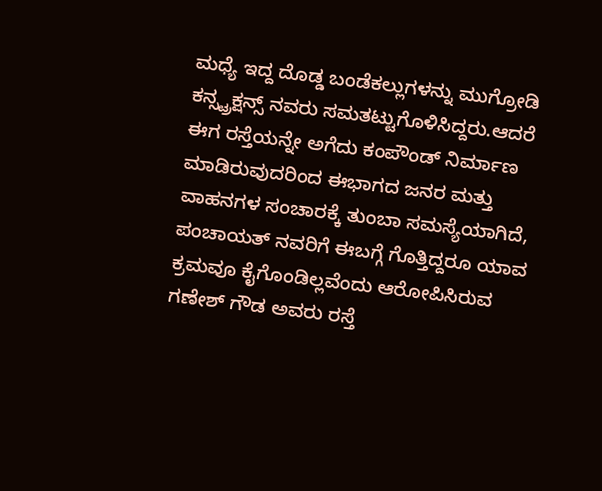ಮಧ್ಯೆ ಇದ್ದ ದೊಡ್ಡ ಬಂಡೆಕಲ್ಲುಗಳನ್ನು ಮುಗ್ರೋಡಿ ಕನ್ಸ್ಟ್ರಕ್ಷನ್ಸ್ ನವರು ಸಮತಟ್ಟುಗೊಳಿಸಿದ್ದರು.ಆದರೆ ಈಗ ರಸ್ತೆಯನ್ನೇ ಅಗೆದು ಕಂಪೌಂಡ್ ನಿರ್ಮಾಣ ಮಾಡಿರುವುದರಿಂದ ಈಭಾಗದ ಜನರ ಮತ್ತು ವಾಹನಗಳ ಸಂಚಾರಕ್ಕೆ ತುಂಬಾ ಸಮಸ್ಯೆಯಾಗಿದೆ, ಪಂಚಾಯತ್ ನವರಿಗೆ ಈಬಗ್ಗೆ ಗೊತ್ತಿದ್ದರೂ ಯಾವ ಕ್ರಮವೂ ಕೈಗೊಂಡಿಲ್ಲವೆಂದು ಆರೋಪಿಸಿರುವ ಗಣೇಶ್ ಗೌಡ ಅವರು ರಸ್ತೆ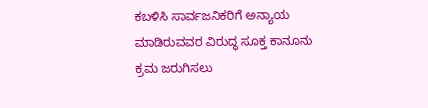ಕಬಳಿಸಿ ಸಾರ್ವಜನಿಕರಿಗೆ ಅನ್ಯಾಯ ಮಾಡಿರುವವರ ವಿರುದ್ಧ ಸೂಕ್ತ ಕಾನೂನು ಕ್ರಮ ಜರುಗಿಸಲು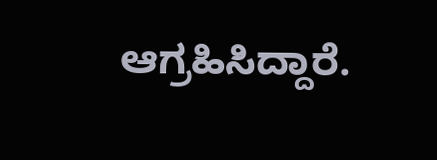ಆಗ್ರಹಿಸಿದ್ದಾರೆ.